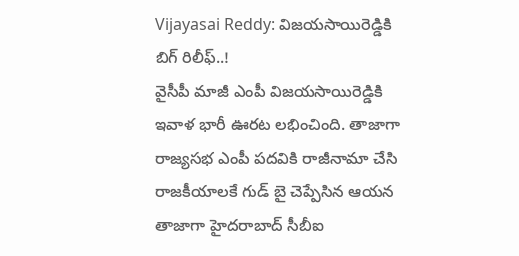Vijayasai Reddy: విజయసాయిరెడ్డికి బిగ్ రిలీఫ్..!
వైసీపీ మాజీ ఎంపీ విజయసాయిరెడ్డికి ఇవాళ భారీ ఊరట లభించింది. తాజాగా రాజ్యసభ ఎంపీ పదవికి రాజీనామా చేసి రాజకీయాలకే గుడ్ బై చెప్పేసిన ఆయన తాజాగా హైదరాబాద్ సీబీఐ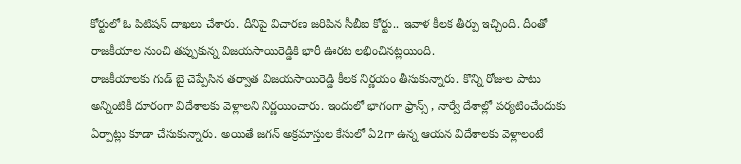కోర్టులో ఓ పిటిషన్ దాఖలు చేశారు. దీనిపై విచారణ జరిపిన సీబీఐ కోర్టు.. ఇవాళ కీలక తీర్పు ఇచ్చింది. దీంతో రాజకీయాల నుంచి తప్పుకున్న విజయసాయిరెడ్డికి భారీ ఊరట లభించినట్లయింది.
రాజకీయాలకు గుడ్ బై చెప్పేసిన తర్వాత విజయసాయిరెడ్డి కీలక నిర్ణయం తీసుకున్నారు. కొన్ని రోజుల పాటు అన్నింటికీ దూరంగా విదేశాలకు వెళ్లాలని నిర్ణయించారు. ఇందులో భాగంగా ఫ్రాన్స్ , నార్వే దేశాల్లో పర్యటించేందుకు ఏర్పాట్లు కూడా చేసుకున్నారు. అయితే జగన్ అక్రమాస్తుల కేసులో ఏ2గా ఉన్న ఆయన విదేశాలకు వెళ్లాలంటే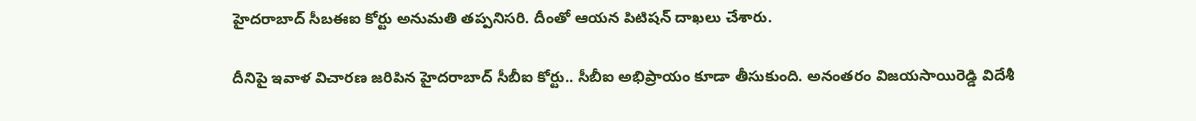హైదరాబాద్ సీబఈఐ కోర్టు అనుమతి తప్పనిసరి. దీంతో ఆయన పిటిషన్ దాఖలు చేశారు.

దీనిపై ఇవాళ విచారణ జరిపిన హైదరాబాద్ సీబీఐ కోర్టు.. సీబీఐ అభిప్రాయం కూడా తీసుకుంది. అనంతరం విజయసాయిరెడ్డి విదేశీ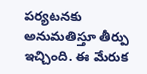పర్యటనకు అనుమతిస్తూ తీర్పు ఇచ్చింది. ఈ మేరుక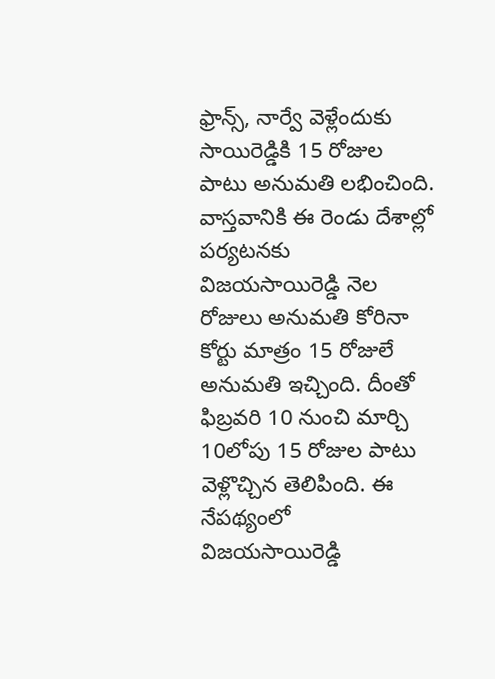ఫ్రాన్స్, నార్వే వెళ్లేందుకు సాయిరెడ్డికి 15 రోజుల పాటు అనుమతి లభించింది.
వాస్తవానికి ఈ రెండు దేశాల్లో పర్యటనకు విజయసాయిరెడ్డి నెల రోజులు అనుమతి కోరినా కోర్టు మాత్రం 15 రోజులే అనుమతి ఇచ్చింది. దీంతో ఫిబ్రవరి 10 నుంచి మార్చి 10లోపు 15 రోజుల పాటు వెళ్లొచ్చిన తెలిపింది. ఈ నేపథ్యంలో విజయసాయిరెడ్డి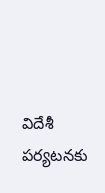విదేశీ పర్యటనకు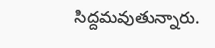సిద్దమవుతున్నారు.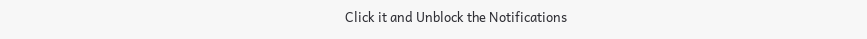Click it and Unblock the Notifications